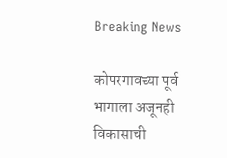Breaking News

कोपरगावच्या पूर्व भागाला अजूनही विकासाची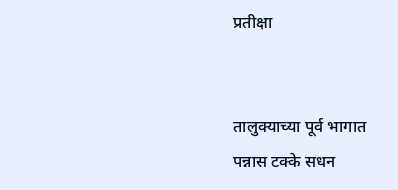प्रतीक्षा


तालुक्याच्या पूर्व भागात पन्नास टक्के सधन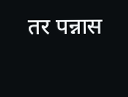तर पन्नास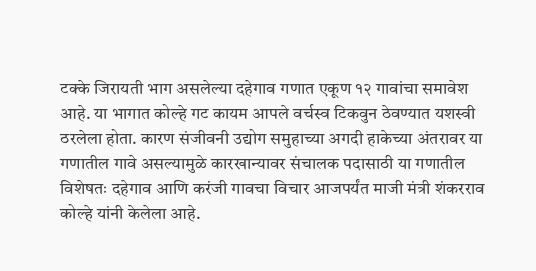टक्के जिरायती भाग असलेल्या दहेगाव गणात एकूण १२ गावांचा समावेश आहे. या भागात कोल्हे गट कायम आपले वर्चस्व टिकवुन ठेवण्यात यशस्वी ठरलेला होता. कारण संजीवनी उद्योग समुहाच्या अगदी हाकेच्या अंतरावर या गणातील गावे असल्यामुळे कारखान्यावर संचालक पदासाठी या गणातील विशेषतः दहेगाव आणि करंजी गावचा विचार आजपर्यंत माजी मंत्री शंकरराव कोल्हे यांनी केलेला आहे.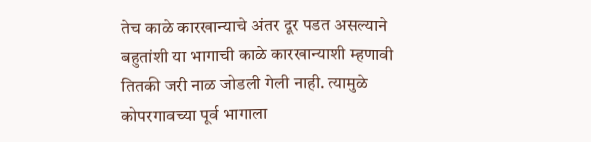तेच काळे कारखान्याचे अंतर दूर पडत असल्याने बहुतांशी या भागाची काळे कारखान्याशी म्हणावी तितकी जरी नाळ जोडली गेली नाही. त्यामुळे कोपरगावच्या पूर्व भागाला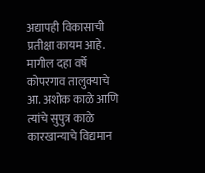अद्यापही विकासाची प्रतीक्षा कायम आहे.
मागील दहा वर्षे कोपरगाव तालुक्याचे आ. अशोक काळे आणि त्यांचे सुपुत्र काळे कारखान्याचे विद्यमान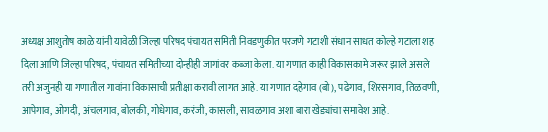अध्यक्ष आशुतोष काळे यांनी यावेळी जिल्हा परिषद पंचायत समिती निवडणुकीत परजणे गटाशी संधान साधत कोल्हे गटाला शह दिला आणि जिल्हा परिषद, पंचायत समितीच्या दोन्हीही जागांवर कब्जा केला. या गणात काही विकासकामे जरूर झाले असले तरी अजुनही या गणातील गावांना विकासाची प्रतीक्षा करावी लागत आहे. या गणात दहेगाव (बो), पढेगाव, शिरसगाव, तिळवणी, आपेगाव, ओगदी, अंचलगाव, बोलकी, गोधेगाव, करंजी, कासली, सावळगाव अशा बारा खेड्यांचा समावेश आहे.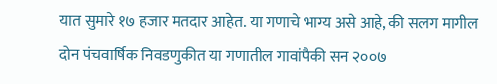यात सुमारे १७ हजार मतदार आहेत. या गणाचे भाग्य असे आहे, की सलग मागील दोन पंचवार्षिक निवडणुकीत या गणातील गावांपैकी सन २००७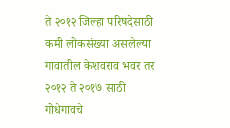ते २०१२ जिल्हा परिषदेसाठी कमी लोकसंख्या असलेल्या गावातील केशवराव भवर तर २०१२ ते २०१७ साठी गोधेगावचे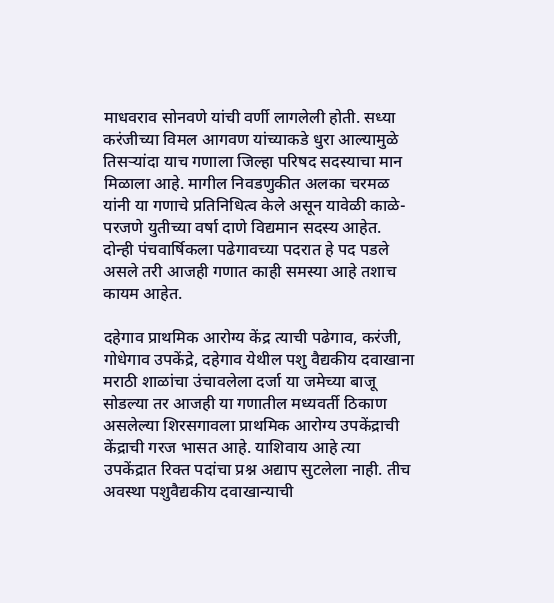माधवराव सोनवणे यांची वर्णी लागलेली होती. सध्या करंजीच्या विमल आगवण यांच्याकडे धुरा आल्यामुळे तिसऱ्यांदा याच गणाला जिल्हा परिषद सदस्याचा मान मिळाला आहे. मागील निवडणुकीत अलका चरमळ यांनी या गणाचे प्रतिनिधित्व केले असून यावेळी काळे-परजणे युतीच्या वर्षा दाणे विद्यमान सदस्य आहेत. दोन्ही पंचवार्षिकला पढेगावच्या पदरात हे पद पडले असले तरी आजही गणात काही समस्या आहे तशाच कायम आहेत.

दहेगाव प्राथमिक आरोग्य केंद्र त्याची पढेगाव, करंजी, गोधेगाव उपकेंद्रे, दहेगाव येथील पशु वैद्यकीय दवाखाना मराठी शाळांचा उंचावलेला दर्जा या जमेच्या बाजू सोडल्या तर आजही या गणातील मध्यवर्ती ठिकाण असलेल्या शिरसगावला प्राथमिक आरोग्य उपकेंद्राची केंद्राची गरज भासत आहे. याशिवाय आहे त्या उपकेंद्रात रिक्त पदांचा प्रश्न अद्याप सुटलेला नाही. तीच अवस्था पशुवैद्यकीय दवाखान्याची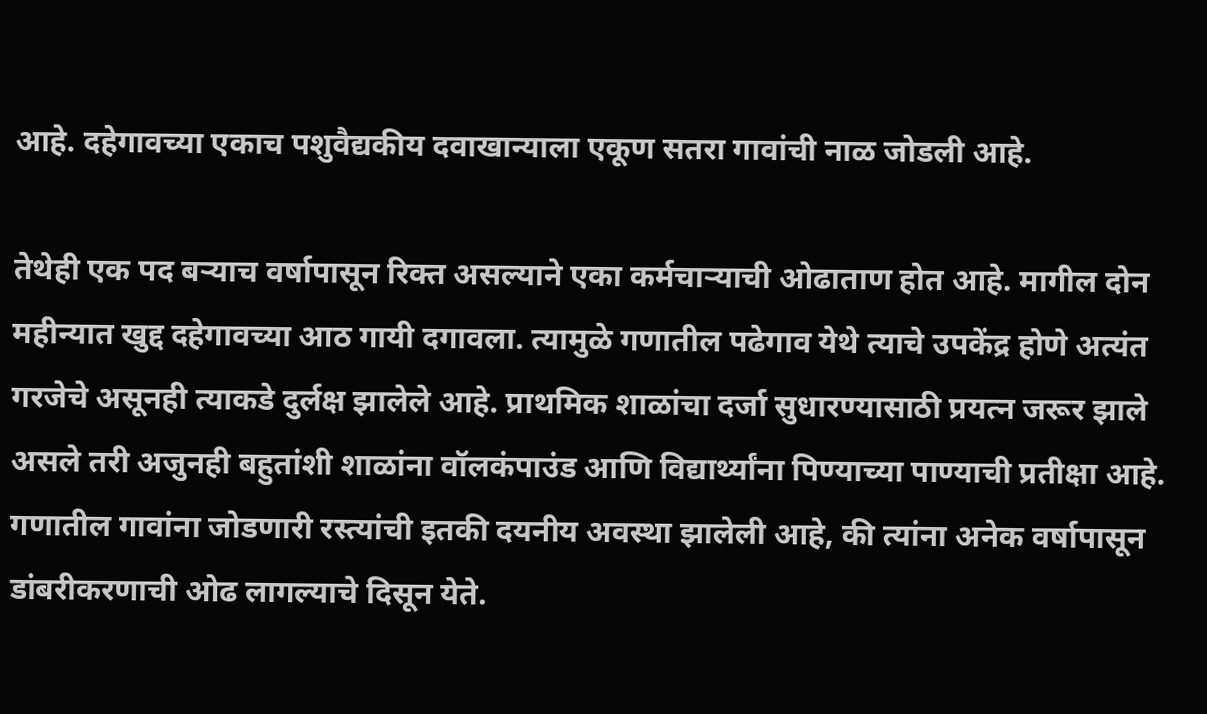आहे. दहेगावच्या एकाच पशुवैद्यकीय दवाखान्याला एकूण सतरा गावांची नाळ जोडली आहे.

तेथेही एक पद बऱ्याच वर्षापासून रिक्त असल्याने एका कर्मचाऱ्याची ओढाताण होत आहे. मागील दोन महीन्यात खुद्द दहेगावच्या आठ गायी दगावला. त्यामुळे गणातील पढेगाव येथे त्याचे उपकेंद्र होणे अत्यंत गरजेचे असूनही त्याकडे दुर्लक्ष झालेले आहे. प्राथमिक शाळांचा दर्जा सुधारण्यासाठी प्रयत्न जरूर झाले असले तरी अजुनही बहुतांशी शाळांना वॉलकंपाउंड आणि विद्यार्थ्यांना पिण्याच्या पाण्याची प्रतीक्षा आहे. गणातील गावांना जोडणारी रस्त्यांची इतकी दयनीय अवस्था झालेली आहे, की त्यांना अनेक वर्षापासून डांबरीकरणाची ओढ लागल्याचे दिसून येते.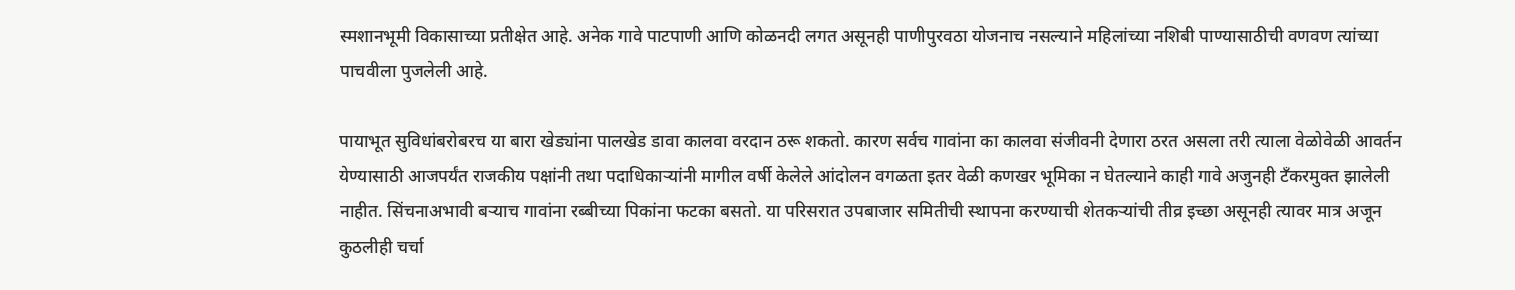स्मशानभूमी विकासाच्या प्रतीक्षेत आहे. अनेक गावे पाटपाणी आणि कोळनदी लगत असूनही पाणीपुरवठा योजनाच नसल्याने महिलांच्या नशिबी पाण्यासाठीची वणवण त्यांच्या पाचवीला पुजलेली आहे.

पायाभूत सुविधांबरोबरच या बारा खेड्यांना पालखेड डावा कालवा वरदान ठरू शकतो. कारण सर्वच गावांना का कालवा संजीवनी देणारा ठरत असला तरी त्याला वेळोवेळी आवर्तन येण्यासाठी आजपर्यंत राजकीय पक्षांनी तथा पदाधिकाऱ्यांनी मागील वर्षी केलेले आंदोलन वगळता इतर वेळी कणखर भूमिका न घेतल्याने काही गावे अजुनही टँकरमुक्त झालेली नाहीत. सिंचनाअभावी बऱ्याच गावांना रब्बीच्या पिकांना फटका बसतो. या परिसरात उपबाजार समितीची स्थापना करण्याची शेतकऱ्यांची तीव्र इच्छा असूनही त्यावर मात्र अजून कुठलीही चर्चा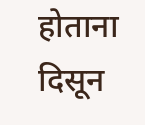होताना दिसून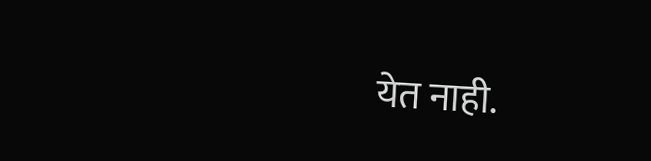येत नाही.